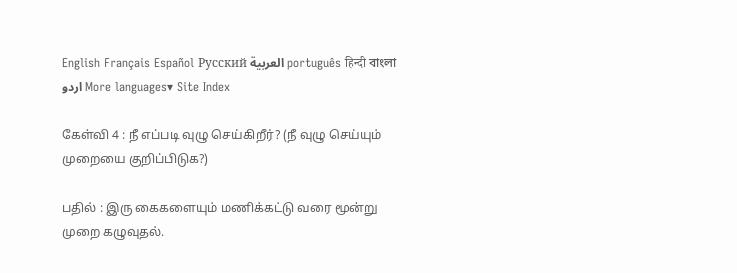English Français Español Русский العربية português हिन्दी বাংলা اردو More languages▾ Site Index

கேள்வி 4 : நீ எப்படி வுழு செய்கிறீர்? (நீ வுழு செய்யும் முறையை குறிப்பிடுக?)

பதில் : இரு கைகளையும் மணிக்கட்டு வரை மூன்று முறை கழுவுதல்.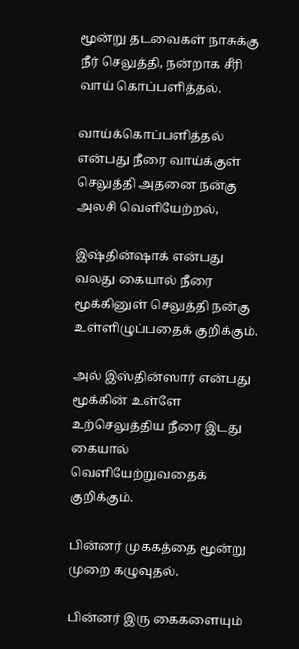மூன்று தடவைகள் நாசுக்கு நீர் செலுத்தி, நன்றாக சீரி வாய் கொப்பளித்தல்.

வாய்க்கொப்பளித்தல் என்பது நீரை வாய்க்குள் செலுத்தி அதனை நன்கு அலசி வெளியேற்றல்,

இஷ்தின்ஷாக் என்பது வலது கையால் நீரை மூக்கினுள் செலுத்தி நன்கு உள்ளிழுப்பதைக் குறிக்கும்.

அல் இஸ்தின்ஸார் என்பது மூக்கின் உள்ளே உற்செலுத்திய நீரை இடது கையால் வெளியேற்றுவதைக் குறிக்கும்.

பின்னர் முககத்தை மூன்று முறை கழுவுதல்.

பின்னர் இரு கைகளையும்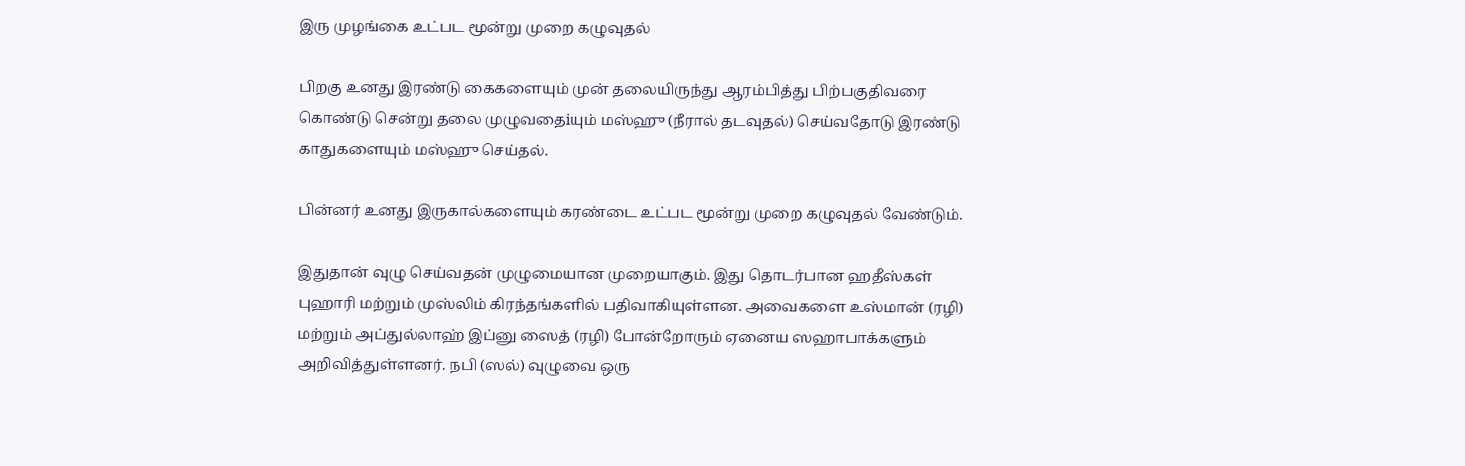இரு முழங்கை உட்பட மூன்று முறை கழுவுதல்

பிறகு உனது இரண்டு கைகளையும் முன் தலையிருந்து ஆரம்பித்து பிற்பகுதிவரை கொண்டு சென்று தலை முழுவதைiயும் மஸ்ஹு (நீரால் தடவுதல்) செய்வதோடு இரண்டு காதுகளையும் மஸ்ஹு செய்தல்.

பின்னர் உனது இருகால்களையும் கரண்டை உட்பட மூன்று முறை கழுவுதல் வேண்டும்.

இதுதான் வுழு செய்வதன் முழுமையான முறையாகும். இது தொடர்பான ஹதீஸ்கள் புஹாரி மற்றும் முஸ்லிம் கிரந்தங்களில் பதிவாகியுள்ளன. அவைகளை உஸ்மான் (ரழி) மற்றும் அப்துல்லாஹ் இப்னு ஸைத் (ரழி) போன்றோரும் ஏனைய ஸஹாபாக்களும் அறிவித்துள்ளனர். நபி (ஸல்) வுழுவை ஒரு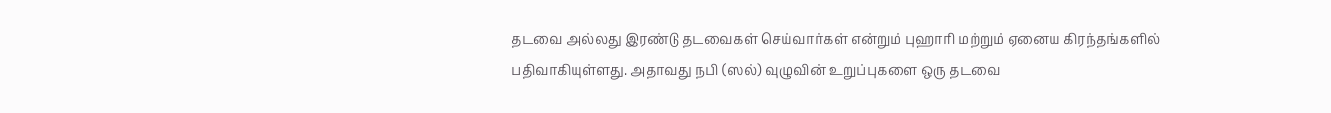தடவை அல்லது இரண்டு தடவைகள் செய்வார்கள் என்றும் புஹாரி மற்றும் ஏனைய கிரந்தங்களில் பதிவாகியுள்ளது. அதாவது நபி (ஸல்) வுழுவின் உறுப்புகளை ஒரு தடவை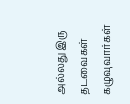அல்லது இரு தடவைகள் கழுவுவார்கள்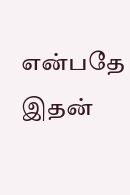என்பதே இதன்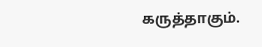கருத்தாகும்.